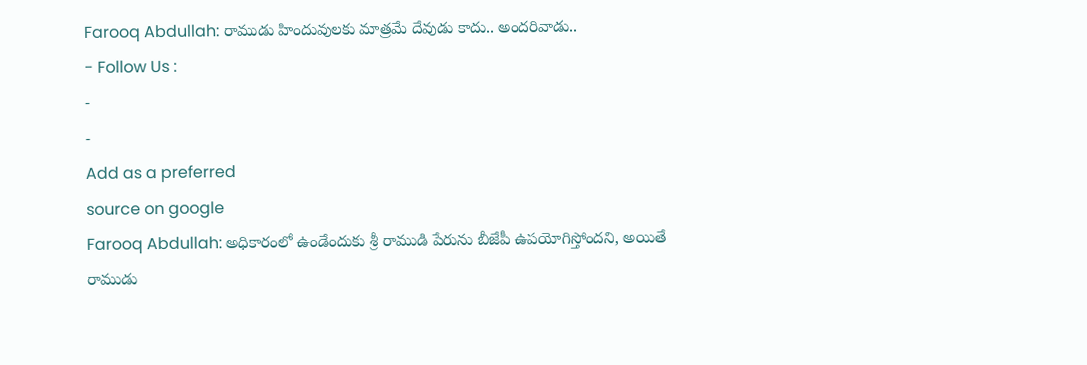Farooq Abdullah: రాముడు హిందువులకు మాత్రమే దేవుడు కాదు.. అందరివాడు..
- Follow Us :
-
-
Add as a preferred
source on google
Farooq Abdullah: అధికారంలో ఉండేందుకు శ్రీ రాముడి పేరును బీజేపీ ఉపయోగిస్తోందని, అయితే రాముడు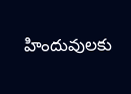హిందువులకు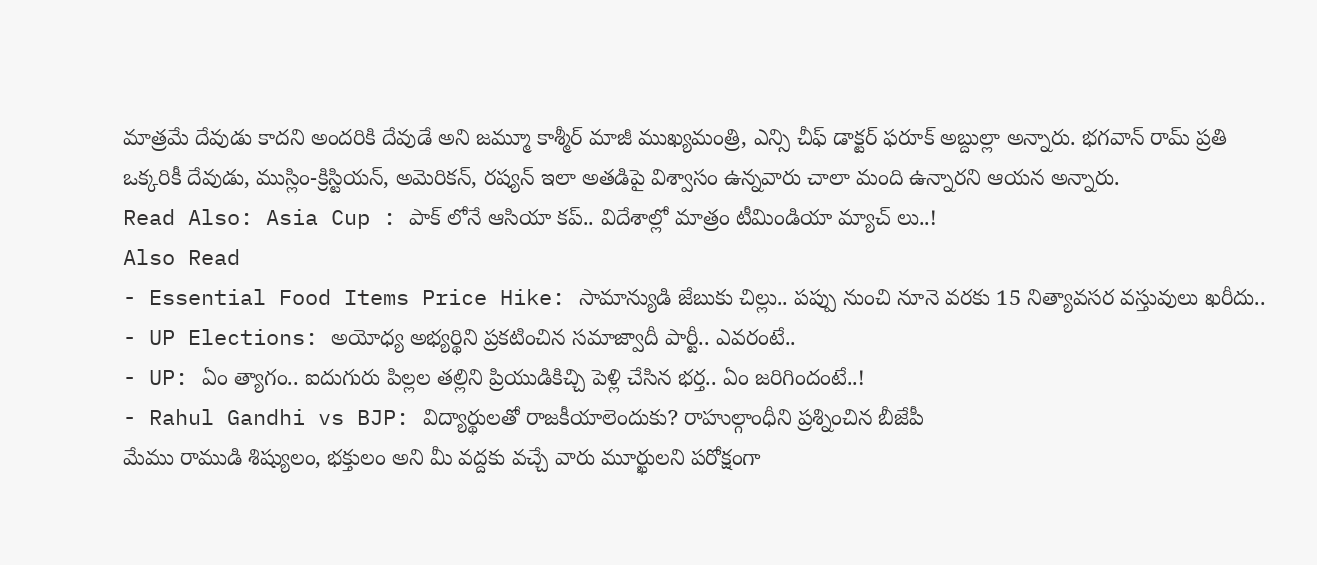మాత్రమే దేవుడు కాదని అందరికి దేవుడే అని జమ్మూ కాశ్మీర్ మాజీ ముఖ్యమంత్రి, ఎన్సి చీఫ్ డాక్టర్ ఫరూక్ అబ్దుల్లా అన్నారు. భగవాన్ రామ్ ప్రతి ఒక్కరికీ దేవుడు, ముస్లిం-క్రిస్టియన్, అమెరికన్, రష్యన్ ఇలా అతడిపై విశ్వాసం ఉన్నవారు చాలా మంది ఉన్నారని ఆయన అన్నారు.
Read Also: Asia Cup : పాక్ లోనే ఆసియా కప్.. విదేశాల్లో మాత్రం టీమిండియా మ్యాచ్ లు..!
Also Read
- Essential Food Items Price Hike: సామాన్యుడి జేబుకు చిల్లు.. పప్పు నుంచి నూనె వరకు 15 నిత్యావసర వస్తువులు ఖరీదు..
- UP Elections: అయోధ్య అభ్యర్థిని ప్రకటించిన సమాజ్వాదీ పార్టీ.. ఎవరంటే..
- UP: ఏం త్యాగం.. ఐదుగురు పిల్లల తల్లిని ప్రియుడికిచ్చి పెళ్లి చేసిన భర్త.. ఏం జరిగిందంటే..!
- Rahul Gandhi vs BJP: విద్యార్థులతో రాజకీయాలెందుకు? రాహుల్గాంధీని ప్రశ్నించిన బీజేపీ
మేము రాముడి శిష్యులం, భక్తులం అని మీ వద్దకు వచ్చే వారు మూర్ఖులని పరోక్షంగా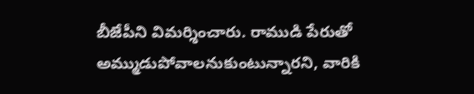బీజేపీని విమర్శించారు. రాముడి పేరుతో అమ్ముడుపోవాలనుకుంటున్నారని, వారికి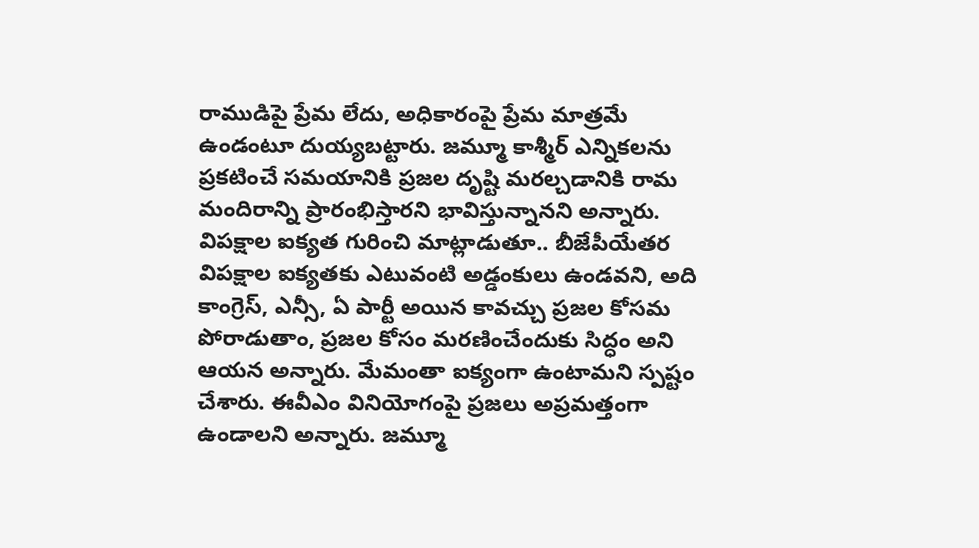రాముడిపై ప్రేమ లేదు, అధికారంపై ప్రేమ మాత్రమే ఉండంటూ దుయ్యబట్టారు. జమ్మూ కాశ్మీర్ ఎన్నికలను ప్రకటించే సమయానికి ప్రజల దృష్టి మరల్చడానికి రామ మందిరాన్ని ప్రారంభిస్తారని భావిస్తున్నానని అన్నారు.
విపక్షాల ఐక్యత గురించి మాట్లాడుతూ.. బీజేపీయేతర విపక్షాల ఐక్యతకు ఎటువంటి అడ్డంకులు ఉండవని, అది కాంగ్రెస్, ఎన్సీ, ఏ పార్టీ అయిన కావచ్చు ప్రజల కోసమ పోరాడుతాం, ప్రజల కోసం మరణించేందుకు సిద్ధం అని ఆయన అన్నారు. మేమంతా ఐక్యంగా ఉంటామని స్పష్టం చేశారు. ఈవీఎం వినియోగంపై ప్రజలు అప్రమత్తంగా ఉండాలని అన్నారు. జమ్మూ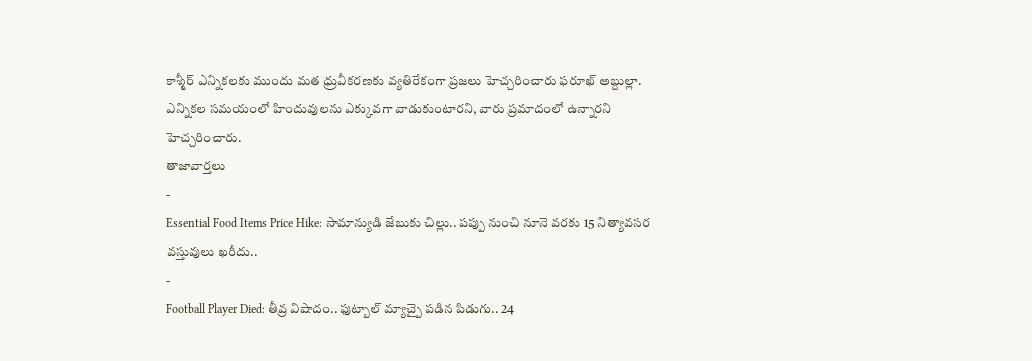కాశ్మీర్ ఎన్నికలకు ముందు మత ధ్రువీకరణకు వ్యతిరేకంగా ప్రజలు హెచ్చరించారు ఫరూఖ్ అబ్దుల్లా. ఎన్నికల సమయంలో హిందువులను ఎక్కువగా వాడుకుంటారని, వారు ప్రమాదంలో ఉన్నారని హెచ్చరించారు.
తాజావార్తలు
-
Essential Food Items Price Hike: సామాన్యుడి జేబుకు చిల్లు.. పప్పు నుంచి నూనె వరకు 15 నిత్యావసర వస్తువులు ఖరీదు..
-
Football Player Died: తీవ్ర విషాదం.. ఫుట్బాల్ మ్యాచ్పై పడిన పిడుగు.. 24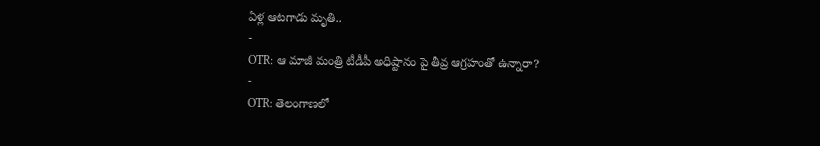ఏళ్ల ఆటగాడు మృతి..
-
OTR: ఆ మాజీ మంత్రి టీడీపీ అధిష్టానం పై తీవ్ర ఆగ్రహంతో ఉన్నారా?
-
OTR: తెలంగాణలో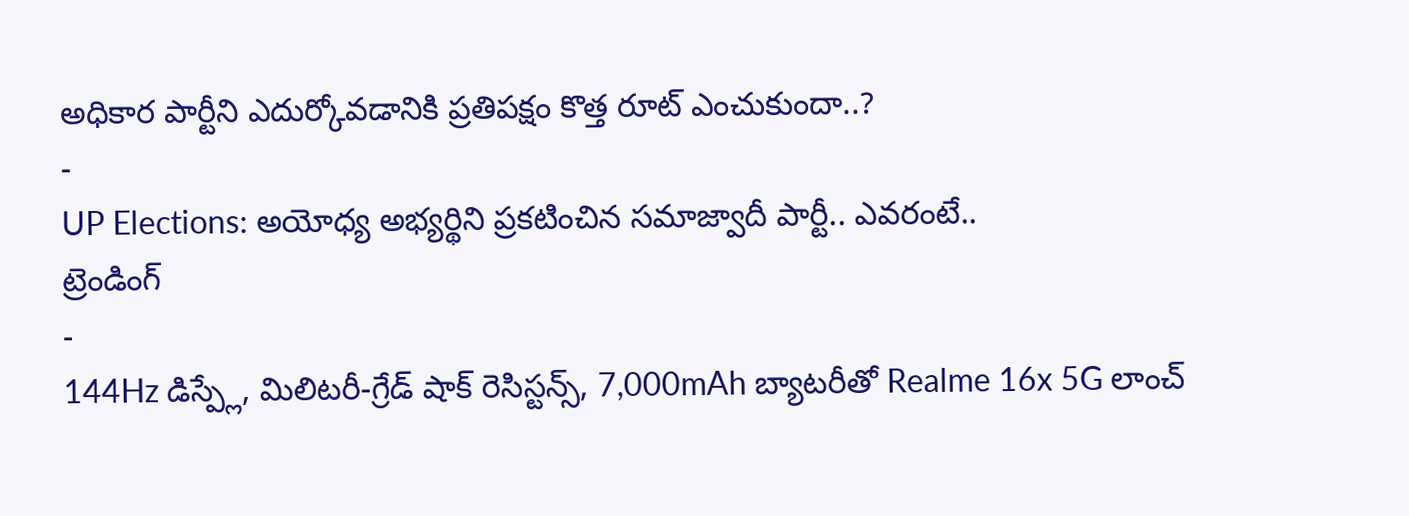అధికార పార్టీని ఎదుర్కోవడానికి ప్రతిపక్షం కొత్త రూట్ ఎంచుకుందా..?
-
UP Elections: అయోధ్య అభ్యర్థిని ప్రకటించిన సమాజ్వాదీ పార్టీ.. ఎవరంటే..
ట్రెండింగ్
-
144Hz డిస్ప్లే, మిలిటరీ-గ్రేడ్ షాక్ రెసిస్టన్స్, 7,000mAh బ్యాటరీతో Realme 16x 5G లాంచ్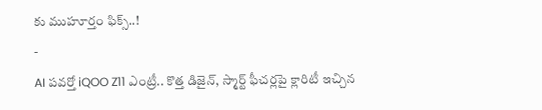కు ముహూర్తం ఫిక్స్..!
-
AI పవర్తో iQOO Z11 ఎంట్రీ.. కొత్త డిజైన్, స్మార్ట్ ఫీచర్లపై క్లారిటీ ఇచ్చిన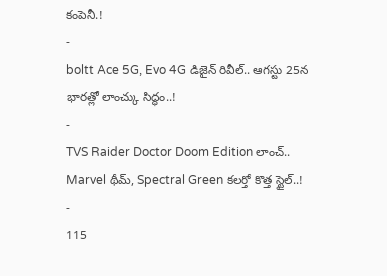కంపెనీ.!
-
boltt Ace 5G, Evo 4G డిజైన్ రివీల్.. ఆగస్టు 25న భారత్లో లాంచ్కు సిద్ధం..!
-
TVS Raider Doctor Doom Edition లాంచ్.. Marvel థీమ్, Spectral Green కలర్తో కొత్త స్టైల్..!
-
115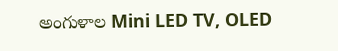అంగుళాల Mini LED TV, OLED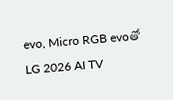evo, Micro RGB evoతో LG 2026 AI TV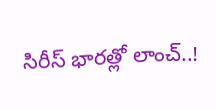సిరీస్ భారత్లో లాంచ్..!